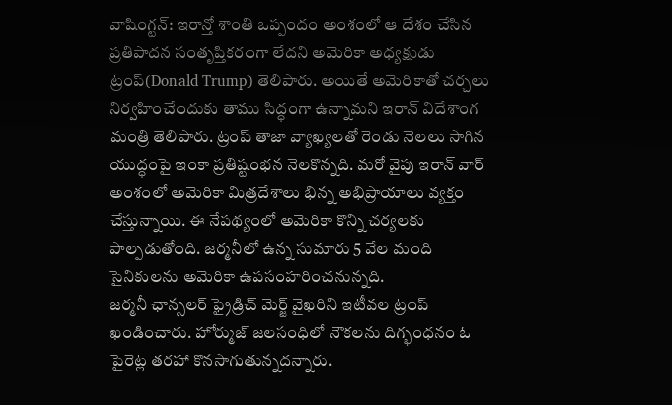వాషింగ్టన్: ఇరాన్తో శాంతి ఒప్పందం అంశంలో ఆ దేశం చేసిన ప్రతిపాదన సంతృప్తికరంగా లేదని అమెరికా అధ్యక్షుడు ట్రంప్(Donald Trump) తెలిపారు. అయితే అమెరికాతో చర్చలు నిర్వహించేందుకు తాము సిద్ధంగా ఉన్నామని ఇరాన్ విదేశాంగ మంత్రి తెలిపారు. ట్రంప్ తాజా వ్యాఖ్యలతో రెండు నెలలు సాగిన యుద్ధంపై ఇంకా ప్రతిష్టంభన నెలకొన్నది. మరో వైపు ఇరాన్ వార్ అంశంలో అమెరికా మిత్రదేశాలు భిన్న అభిప్రాయాలు వ్యక్తం చేస్తున్నాయి. ఈ నేపథ్యంలో అమెరికా కొన్ని చర్యలకు పాల్పడుతోంది. జర్మనీలో ఉన్న సుమారు 5 వేల మంది సైనికులను అమెరికా ఉపసంహరించనున్నది.
జర్మనీ ఛాన్సలర్ ఫ్రైడ్రిచ్ మెర్జ్ వైఖరిని ఇటీవల ట్రంప్ ఖండించారు. హోర్ముజ్ జలసంధిలో నౌకలను దిగ్భంధనం ఓ పైరెట్ల తరహా కొనసాగుతున్నదన్నారు.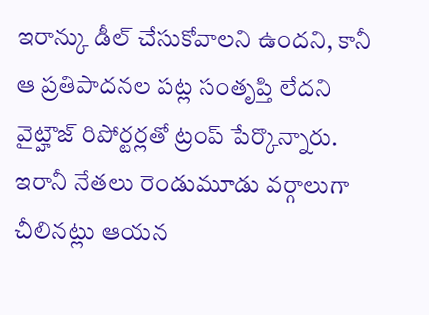ఇరాన్కు డీల్ చేసుకోవాలని ఉందని, కానీ ఆ ప్రతిపాదనల పట్ల సంతృప్తి లేదని వైట్హౌజ్ రిపోర్టర్లతో ట్రంప్ పేర్కొన్నారు. ఇరానీ నేతలు రెండుమూడు వర్గాలుగా చీలినట్లు ఆయన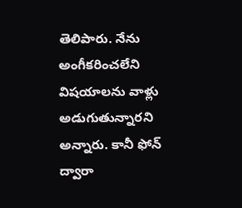తెలిపారు. నేను అంగీకరించలేని విషయాలను వాళ్లు అడుగుతున్నారని అన్నారు. కానీ ఫోన్ ద్వారా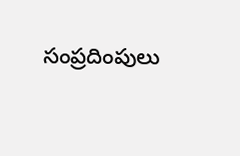సంప్రదింపులు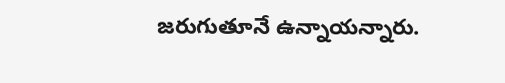జరుగుతూనే ఉన్నాయన్నారు.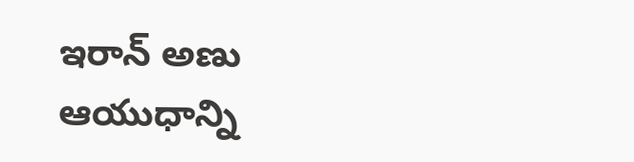ఇరాన్ అణు ఆయుధాన్ని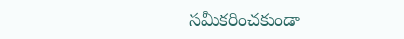సమీకరించకుండా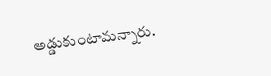అడ్డుకుంటామన్నారు.